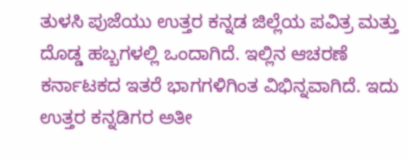ತುಳಸಿ ಪುಜೆಯು ಉತ್ತರ ಕನ್ನಡ ಜಿಲ್ಲೆಯ ಪವಿತ್ರ ಮತ್ತು ದೊಡ್ಡ ಹಬ್ಬಗಳಲ್ಲಿ ಒಂದಾಗಿದೆ. ಇಲ್ಲಿನ ಆಚರಣೆ ಕರ್ನಾಟಕದ ಇತರೆ ಭಾಗಗಳಿಗಿಂತ ವಿಭಿನ್ನವಾಗಿದೆ. ಇದು ಉತ್ತರ ಕನ್ನಡಿಗರ ಅತೀ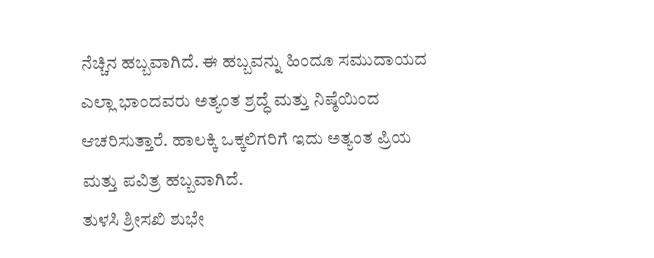ನೆಚ್ಚಿನ ಹಬ್ಬವಾಗಿದೆ. ಈ ಹಬ್ಬವನ್ನು ಹಿಂದೂ ಸಮುದಾಯದ ಎಲ್ಲಾ ಭಾಂದವರು ಅತ್ಯಂತ ಶ್ರದ್ಧೆ ಮತ್ತು ನಿಷ್ಠೆಯಿಂದ ಆಚರಿಸುತ್ತಾರೆ. ಹಾಲಕ್ಕಿ ಒಕ್ಕಲಿಗರಿಗೆ ಇದು ಅತ್ಯಂತ ಪ್ರಿಯ ಮತ್ತು ಪವಿತ್ರ ಹಬ್ಬವಾಗಿದೆ.
ತುಳಸಿ ಶ್ರೀಸಖಿ ಶುಭೇ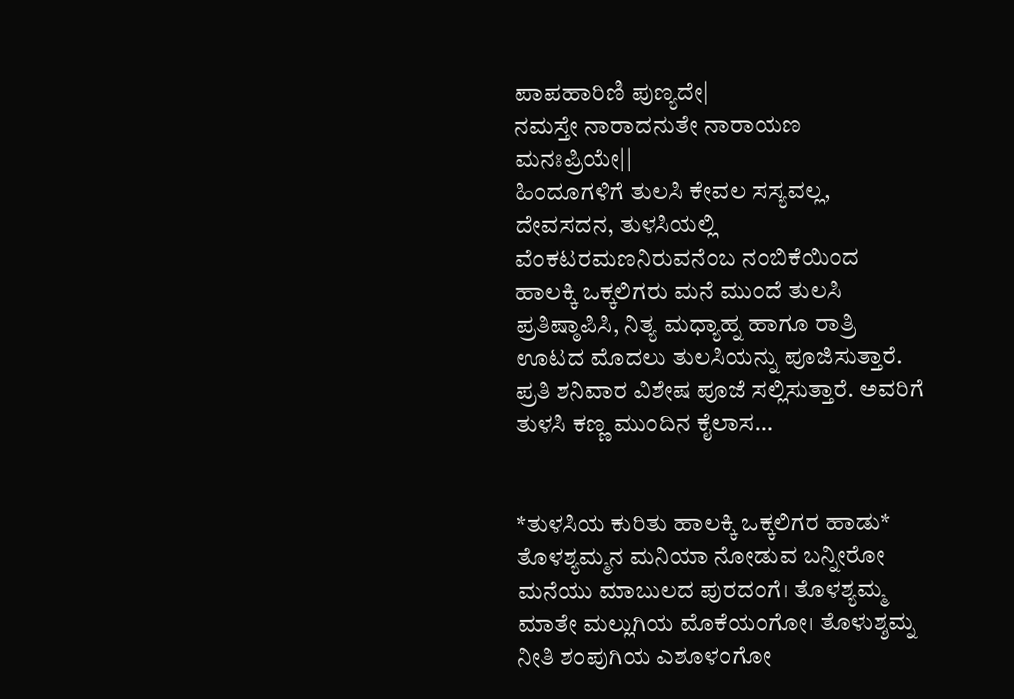ಪಾಪಹಾರಿಣಿ ಪುಣ್ಯದೇ|
ನಮಸ್ತೇ ನಾರಾದನುತೇ ನಾರಾಯಣ ಮನಃಪ್ರಿಯೇ||
ಹಿಂದೂಗಳಿಗೆ ತುಲಸಿ ಕೇವಲ ಸಸ್ಯವಲ್ಲ, ದೇವಸದನ, ತುಳಸಿಯಲ್ಲಿ ವೆಂಕಟರಮಣನಿರುವನೆಂಬ ನಂಬಿಕೆಯಿಂದ ಹಾಲಕ್ಕಿ ಒಕ್ಕಲಿಗರು ಮನೆ ಮುಂದೆ ತುಲಸಿ ಪ್ರತಿಷ್ಠಾಪಿಸಿ, ನಿತ್ಯ ಮಧ್ಯಾಹ್ನ ಹಾಗೂ ರಾತ್ರಿ ಊಟದ ಮೊದಲು ತುಲಸಿಯನ್ನು ಪೂಜಿಸುತ್ತಾರೆ. ಪ್ರತಿ ಶನಿವಾರ ವಿಶೇಷ ಪೂಜೆ ಸಲ್ಲಿಸುತ್ತಾರೆ. ಅವರಿಗೆ ತುಳಸಿ ಕಣ್ಣ ಮುಂದಿನ ಕೈಲಾಸ…


*ತುಳಸಿಯ ಕುರಿತು ಹಾಲಕ್ಕಿ ಒಕ್ಕಲಿಗರ ಹಾಡು*
ತೊಳಶ್ಯಮ್ಮನ ಮನಿಯಾ ನೋಡುವ ಬನ್ನೀರೋ
ಮನೆಯು ಮಾಬುಲದ ಪುರದಂಗೆ। ತೊಳಶ್ಯಮ್ಮ
ಮಾತೇ ಮಲ್ಲುಗಿಯ ಮೊಕೆಯಂಗೋ। ತೊಳುಶ್ಶಮ್ನ
ನೀತಿ ಶಂಪುಗಿಯ ಎಶೂಳಂಗೋ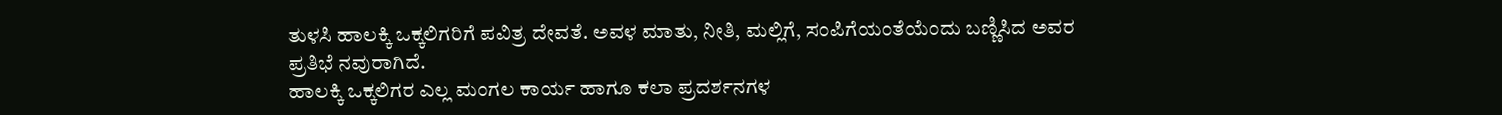ತುಳಸಿ ಹಾಲಕ್ಕಿ ಒಕ್ಕಲಿಗರಿಗೆ ಪವಿತ್ರ ದೇವತೆ. ಅವಳ ಮಾತು, ನೀತಿ, ಮಲ್ಲಿಗೆ, ಸಂಪಿಗೆಯಂತೆಯೆಂದು ಬಣ್ಣಿಸಿದ ಅವರ ಪ್ರತಿಭೆ ನವುರಾಗಿದೆ.
ಹಾಲಕ್ಕಿ ಒಕ್ಕಲಿಗರ ಎಲ್ಲ ಮಂಗಲ ಕಾರ್ಯ ಹಾಗೂ ಕಲಾ ಪ್ರದರ್ಶನಗಳ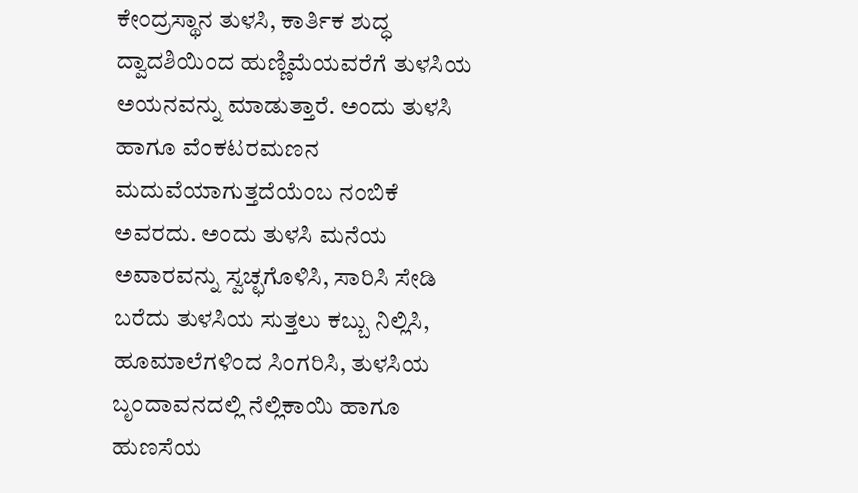ಕೇಂದ್ರಸ್ಥಾನ ತುಳಸಿ, ಕಾರ್ತಿಕ ಶುದ್ಧ ದ್ವಾದಶಿಯಿಂದ ಹುಣ್ಣಿಮೆಯವರೆಗೆ ತುಳಸಿಯ ಅಯನವನ್ನು ಮಾಡುತ್ತಾರೆ. ಅಂದು ತುಳಸಿ ಹಾಗೂ ವೆಂಕಟರಮಣನ ಮದುವೆಯಾಗುತ್ತದೆಯೆಂಬ ನಂಬಿಕೆ ಅವರದು. ಅಂದು ತುಳಸಿ ಮನೆಯ ಅವಾರವನ್ನು ಸ್ವಚ್ಛಗೊಳಿಸಿ, ಸಾರಿಸಿ ಸೇಡಿ ಬರೆದು ತುಳಸಿಯ ಸುತ್ತಲು ಕಬ್ಬು ನಿಲ್ಲಿಸಿ, ಹೂಮಾಲೆಗಳಿಂದ ಸಿಂಗರಿಸಿ, ತುಳಸಿಯ ಬೃಂದಾವನದಲ್ಲಿ ನೆಲ್ಲಿಕಾಯಿ ಹಾಗೂ ಹುಣಸೆಯ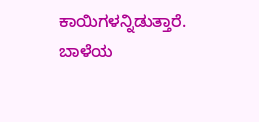ಕಾಯಿಗಳನ್ನಿಡುತ್ತಾರೆ. ಬಾಳೆಯ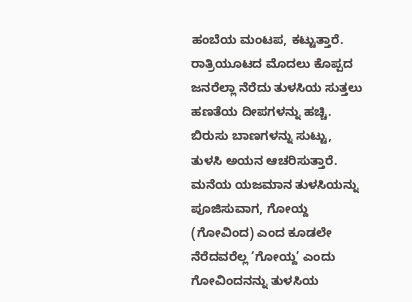ಹಂಬೆಯ ಮಂಟಪ, ಕಟ್ಟುತ್ತಾರೆ. ರಾತ್ರಿಯೂಟದ ಮೊದಲು ಕೊಪ್ಪದ ಜನರೆಲ್ಲಾ ನೆರೆದು ತುಳಸಿಯ ಸುತ್ತಲು ಹಣತೆಯ ದೀಪಗಳನ್ನು ಹಚ್ಚಿ. ಬಿರುಸು ಬಾಣಗಳನ್ನು ಸುಟ್ಟು, ತುಳಸಿ ಅಯನ ಆಚರಿಸುತ್ತಾರೆ. ಮನೆಯ ಯಜಮಾನ ತುಳಸಿಯನ್ನು ಪೂಜಿಸುವಾಗ, ಗೋಯ್ದ (ಗೋವಿಂದ) ಎಂದ ಕೂಡಲೇ ನೆರೆದವರೆಲ್ಲ ‘ಗೋಯ್ದ’ ಎಂದು ಗೋವಿಂದನನ್ನು ತುಳಸಿಯ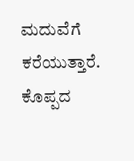ಮದುವೆಗೆ ಕರೆಯುತ್ತಾರೆ. ಕೊಪ್ಪದ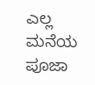ಎಲ್ಲ ಮನೆಯ ಪೂಜಾ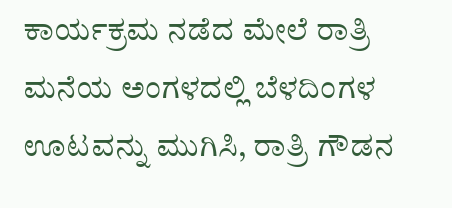ಕಾರ್ಯಕ್ರಮ ನಡೆದ ಮೇಲೆ ರಾತ್ರಿ ಮನೆಯ ಅಂಗಳದಲ್ಲಿ ಬೆಳದಿಂಗಳ ಊಟವನ್ನು ಮುಗಿಸಿ, ರಾತ್ರಿ ಗೌಡನ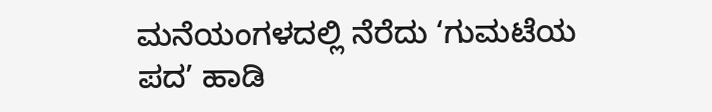ಮನೆಯಂಗಳದಲ್ಲಿ ನೆರೆದು ‘ಗುಮಟೆಯ ಪದ’ ಹಾಡಿ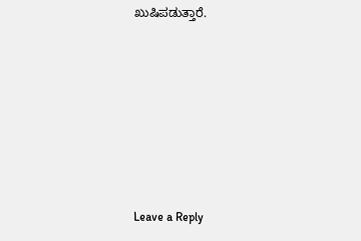ಖುಷಿಪಡುತ್ತಾರೆ.







Leave a Reply